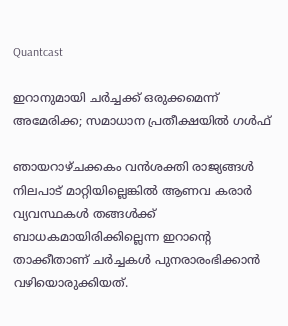Quantcast

ഇറാനുമായി ചർച്ചക്ക് ഒരുക്കമെന്ന് അമേരിക്ക; സമാധാന പ്രതീക്ഷയില്‍ ഗള്‍ഫ്

ഞായറാഴ്ചക്കകം വൻശക്തി രാജ്യങ്ങൾ നിലപാട് മാറ്റിയില്ലെങ്കിൽ ആണവ കരാർ വ്യവസ്ഥകൾ തങ്ങൾക്ക് ബാധകമായിരിക്കില്ലെന്ന ഇറാന്‍റെ താക്കീതാണ് ചർച്ചകൾ പുനരാരംഭിക്കാൻ വഴിയൊരുക്കിയത്.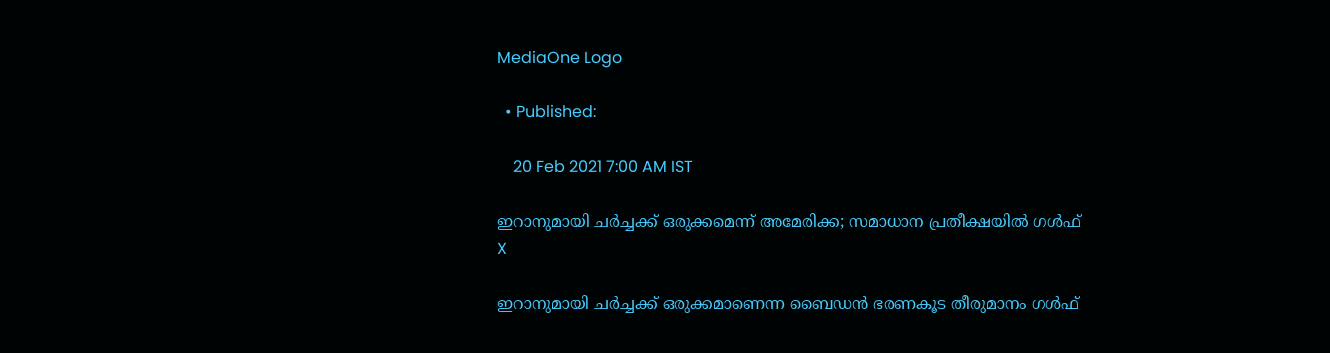MediaOne Logo

  • Published:

    20 Feb 2021 7:00 AM IST

ഇറാനുമായി ചർച്ചക്ക് ഒരുക്കമെന്ന് അമേരിക്ക; സമാധാന പ്രതീക്ഷയില്‍ ഗള്‍ഫ്
X

ഇറാനുമായി ചർച്ചക്ക് ഒരുക്കമാണെന്ന ബൈഡൻ ഭരണകൂട തീരുമാനം ഗൾഫ്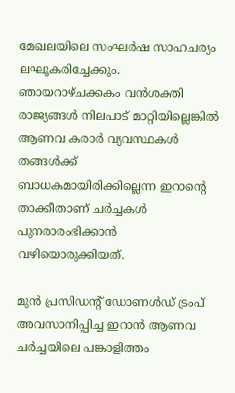മേഖലയിലെ സംഘർഷ സാഹചര്യം ലഘൂകരിച്ചേക്കും. ഞായറാഴ്ചക്കകം വൻശക്തി രാജ്യങ്ങൾ നിലപാട് മാറ്റിയില്ലെങ്കിൽ ആണവ കരാർ വ്യവസ്ഥകൾ തങ്ങൾക്ക് ബാധകമായിരിക്കില്ലെന്ന ഇറാന്‍റെ താക്കീതാണ് ചർച്ചകൾ പുനരാരംഭിക്കാൻ വഴിയൊരുക്കിയത്.

മുൻ പ്രസിഡന്‍റ് ഡോണൾഡ് ട്രംപ് അവസാനിപ്പിച്ച ഇറാൻ ആണവ ചർച്ചയിലെ പങ്കാളിത്തം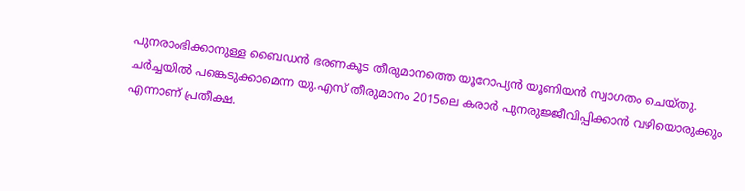പുനരാംഭിക്കാനുള്ള ബൈഡൻ ഭരണകൂട തീരുമാനത്തെ യൂറോപ്യൻ യൂണിയൻ സ്വാഗതം ചെയ്തു. ചർച്ചയിൽ പങ്കെടുക്കാമെന്ന യു.എസ് തീരുമാനം 2015ലെ കരാർ പുനരുജ്ജീവിപ്പിക്കാൻ വഴിയൊരുക്കും എന്നാണ് പ്രതീക്ഷ.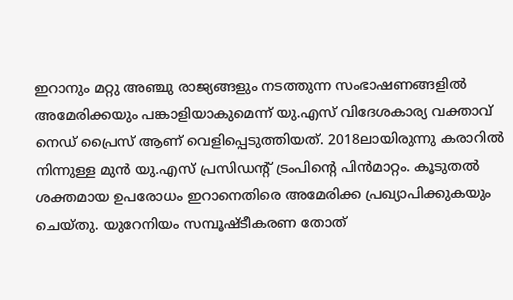ഇറാനും മറ്റു അഞ്ചു രാജ്യങ്ങളും നടത്തുന്ന സംഭാഷണങ്ങളിൽ അമേരിക്കയും പങ്കാളിയാകുമെന്ന് യു.എസ് വിദേശകാര്യ വക്താവ് നെഡ് പ്രൈസ് ആണ് വെളിപ്പെടുത്തിയത്. 2018ലായിരുന്നു കരാറിൽ നിന്നുള്ള മുൻ യു.എസ് പ്രസിഡന്‍റ് ട്രംപിന്‍റെ പിൻമാറ്റം. കൂടുതൽ ശക്തമായ ഉപരോധം ഇറാനെതിരെ അമേരിക്ക പ്രഖ്യാപിക്കുകയും ചെയ്തു. യുറേനിയം സമ്പൂഷ്ടീകരണ തോത്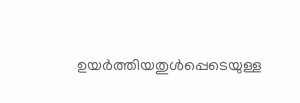ഉയർത്തിയതുൾപ്പെടെയുള്ള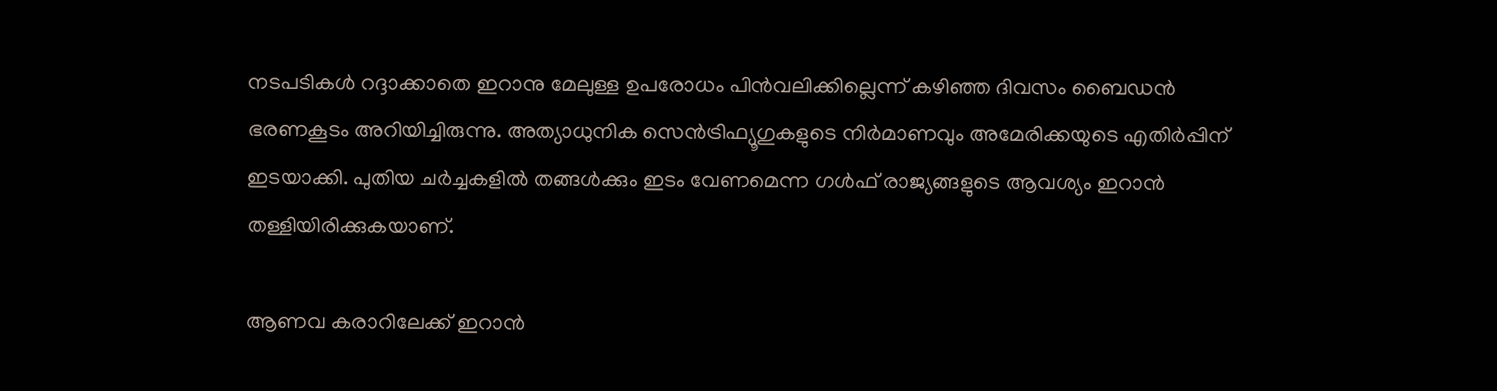നടപടികൾ റദ്ദാക്കാതെ ഇറാനു മേലുള്ള ഉപരോധം പിൻവലിക്കില്ലെന്ന് കഴിഞ്ഞ ദിവസം ബൈഡൻ ഭരണകൂടം അറിയിച്ചിരുന്നു. അത്യാധുനിക സെൻട്രിഫ്യൂഗുകളുടെ നിർമാണവും അമേരിക്കയുടെ എതിർപ്പിന് ഇടയാക്കി. പുതിയ ചർച്ചകളിൽ തങ്ങൾക്കും ഇടം വേണമെന്ന ഗൾഫ് രാജ്യങ്ങളുടെ ആവശ്യം ഇറാൻ തള്ളിയിരിക്കുകയാണ്.

ആണവ കരാറിലേക്ക് ഇറാൻ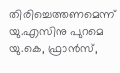തിരിച്ചെത്തണമെന്ന് യു.എസിനു പുറമെ യു.കെ, ഫ്രാൻസ്,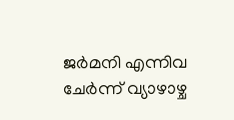ജർമനി എന്നിവ ചേർന്ന് വ്യാഴാഴ്ച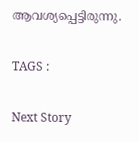ആവശ്യപ്പെട്ടിരുന്നു.

TAGS :

Next Story